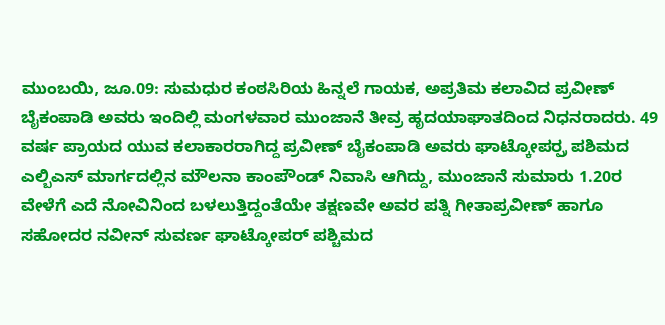ಮುಂಬಯಿ, ಜೂ.09: ಸುಮಧುರ ಕಂಠಸಿರಿಯ ಹಿನ್ನಲೆ ಗಾಯಕ, ಅಪ್ರತಿಮ ಕಲಾವಿದ ಪ್ರವೀಣ್ ಬೈಕಂಪಾಡಿ ಅವರು ಇಂದಿಲ್ಲಿ ಮಂಗಳವಾರ ಮುಂಜಾನೆ ತೀವ್ರ ಹೃದಯಾಘಾತದಿಂದ ನಿಧನರಾದರು. 49 ವರ್ಷ ಪ್ರಾಯದ ಯುವ ಕಲಾಕಾರರಾಗಿದ್ದ ಪ್ರವೀಣ್ ಬೈಕಂಪಾಡಿ ಅವರು ಘಾಟ್ಕೋಪರ್ರ್ಪ ಪಶಿಮದ ಎಲ್ಬಿಎಸ್ ಮಾರ್ಗದಲ್ಲಿನ ಮೌಲನಾ ಕಾಂಪೌಂಡ್ ನಿವಾಸಿ ಆಗಿದ್ದು, ಮುಂಜಾನೆ ಸುಮಾರು 1.20ರ ವೇಳೆಗೆ ಎದೆ ನೋವಿನಿಂದ ಬಳಲುತ್ತಿದ್ದಂತೆಯೇ ತಕ್ಷಣವೇ ಅವರ ಪತ್ನಿ ಗೀತಾಪ್ರವೀಣ್ ಹಾಗೂ ಸಹೋದರ ನವೀನ್ ಸುವರ್ಣ ಘಾಟ್ಕೋಪರ್ ಪಶ್ಚಿಮದ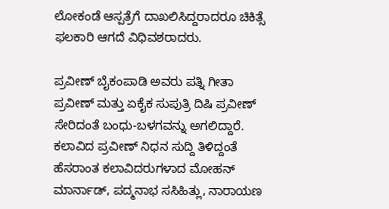ಲೋಕಂಡೆ ಆಸ್ಪತ್ರೆಗೆ ದಾಖಲಿಸಿದ್ದರಾದರೂ ಚಿಕಿತ್ಸೆ ಫಲಕಾರಿ ಆಗದೆ ವಿಧಿವಶರಾದರು.

ಪ್ರವೀಣ್ ಬೈಕಂಪಾಡಿ ಅವರು ಪತ್ನಿ ಗೀತಾ ಪ್ರವೀಣ್ ಮತ್ತು ಏಕೈಕ ಸುಪುತ್ರಿ ದಿಷಿ ಪ್ರವೀಣ್ ಸೇರಿದಂತೆ ಬಂಧು-ಬಳಗವನ್ನು ಅಗಲಿದ್ದಾರೆ. ಕಲಾವಿದ ಪ್ರವೀಣ್ ನಿಧನ ಸುದ್ದಿ ತಿಳಿದ್ದಂತೆ ಹೆಸರಾಂತ ಕಲಾವಿದರುಗಳಾದ ಮೋಹನ್ ಮಾರ್ನಾಡ್, ಪದ್ಮನಾಭ ಸಸಿಹಿತ್ಲು, ನಾರಾಯಣ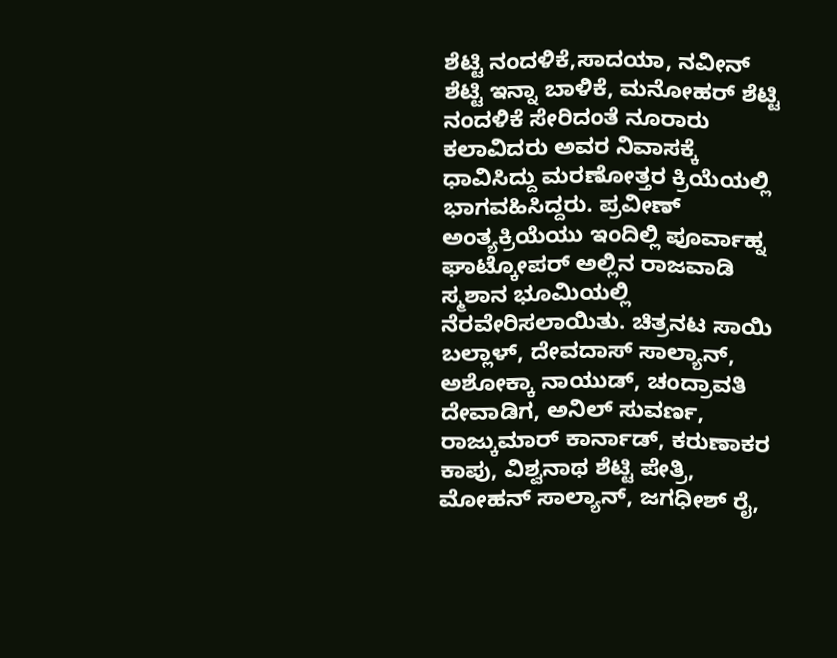ಶೆಟ್ಟಿ ನಂದಳಿಕೆ,ಸಾದಯಾ, ನವೀನ್ ಶೆಟ್ಟಿ ಇನ್ನಾ ಬಾಳಿಕೆ, ಮನೋಹರ್ ಶೆಟ್ಟಿ ನಂದಳಿಕೆ ಸೇರಿದಂತೆ ನೂರಾರು ಕಲಾವಿದರು ಅವರ ನಿವಾಸಕ್ಕೆ ಧಾವಿಸಿದ್ದು ಮರಣೋತ್ತರ ಕ್ರಿಯೆಯಲ್ಲಿ ಭಾಗವಹಿಸಿದ್ದರು. ಪ್ರವೀಣ್ ಅಂತ್ಯಕ್ರಿಯೆಯು ಇಂದಿಲ್ಲಿ ಪೂರ್ವಾಹ್ನ ಘಾಟ್ಕೋಪರ್ ಅಲ್ಲಿನ ರಾಜವಾಡಿ ಸ್ಮಶಾನ ಭೂಮಿಯಲ್ಲಿ ನೆರವೇರಿಸಲಾಯಿತು. ಚಿತ್ರನಟ ಸಾಯಿ ಬಲ್ಲಾಳ್, ದೇವದಾಸ್ ಸಾಲ್ಯಾನ್, ಅಶೋಕ್ಕಾ ನಾಯುಡ್, ಚಂದ್ರಾವತಿ ದೇವಾಡಿಗ, ಅನಿಲ್ ಸುವರ್ಣ, ರಾಜ್ಕುಮಾರ್ ಕಾರ್ನಾಡ್, ಕರುಣಾಕರ ಕಾಪು, ವಿಶ್ವನಾಥ ಶೆಟ್ಟಿ ಪೇತ್ರಿ, ಮೋಹನ್ ಸಾಲ್ಯಾನ್, ಜಗಧೀಶ್ ರೈ,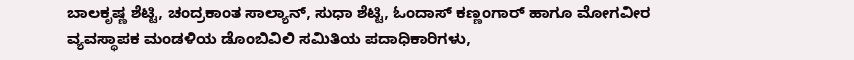ಬಾಲಕೃಷ್ಣ ಶೆಟ್ಟಿ, ಚಂದ್ರಕಾಂತ ಸಾಲ್ಯಾನ್, ಸುಧಾ ಶೆಟ್ಟಿ, ಓಂದಾಸ್ ಕಣ್ಣಂಗಾರ್ ಹಾಗೂ ಮೋಗವೀರ ವ್ಯವಸ್ಥಾಪಕ ಮಂಡಳಿಯ ಡೊಂಬಿವಿಲಿ ಸಮಿತಿಯ ಪದಾಧಿಕಾರಿಗಳು,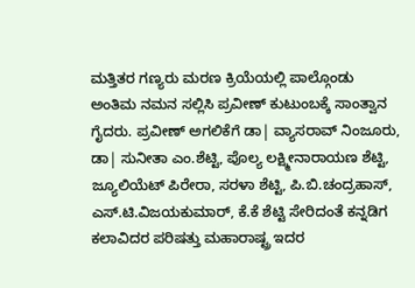ಮತ್ತಿತರ ಗಣ್ಯರು ಮರಣ ಕ್ರಿಯೆಯಲ್ಲಿ ಪಾಲ್ಗೊಂಡು ಅಂತಿಮ ನಮನ ಸಲ್ಲಿಸಿ ಪ್ರವೀಣ್ ಕುಟುಂಬಕ್ಕೆ ಸಾಂತ್ವಾನ ಗೈದರು. ಪ್ರವೀಣ್ ಅಗಲಿಕೆಗೆ ಡಾ| ವ್ಯಾಸರಾವ್ ನಿಂಜೂರು, ಡಾ| ಸುನೀತಾ ಎಂ.ಶೆಟ್ಟಿ, ಪೊಲ್ಯ ಲಕ್ಷ್ಮೀನಾರಾಯಣ ಶೆಟ್ಟಿ, ಜ್ಯೂಲಿಯೆಟ್ ಪಿರೇರಾ, ಸರಳಾ ಶೆಟ್ಟಿ, ಪಿ.ಬಿ.ಚಂದ್ರಹಾಸ್, ಎಸ್.ಟಿ.ವಿಜಯಕುಮಾರ್, ಕೆ.ಕೆ ಶೆಟ್ಟಿ ಸೇರಿದಂತೆ ಕನ್ನಡಿಗ ಕಲಾವಿದರ ಪರಿಷತ್ತು ಮಹಾರಾಷ್ಟ್ರ ಇದರ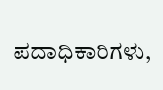ಪದಾಧಿಕಾರಿಗಳು,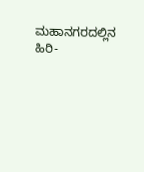ಮಹಾನಗರದಲ್ಲಿನ ಹಿರಿ-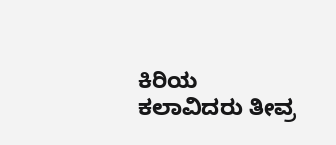ಕಿರಿಯ ಕಲಾವಿದರು ತೀವ್ರ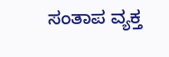ಸಂತಾಪ ವ್ಯಕ್ತ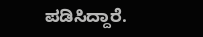ಪಡಿಸಿದ್ದಾರೆ.